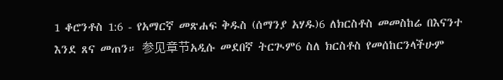1 ቆሮንቶስ 1:6 - የአማርኛ መጽሐፍ ቅዱስ (ሰማንያ አሃዱ)6 ለክርስቶስ መመስከሬ በእናንተ እንደ ጸና መጠን። 参见章节አዲሱ መደበኛ ትርጒም6 ስለ ክርስቶስ የመሰከርንላችሁም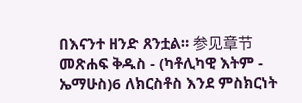በእናንተ ዘንድ ጸንቷል። 参见章节መጽሐፍ ቅዱስ - (ካቶሊካዊ እትም - ኤማሁስ)6 ለክርስቶስ እንደ ምስክርነት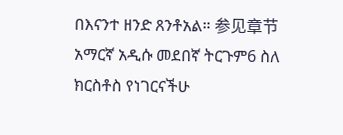በእናንተ ዘንድ ጸንቶአል። 参见章节አማርኛ አዲሱ መደበኛ ትርጉም6 ስለ ክርስቶስ የነገርናችሁ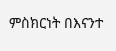ምስክርነት በእናንተ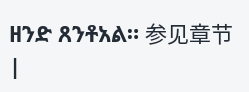ዘንድ ጸንቶአል። 参见章节 |